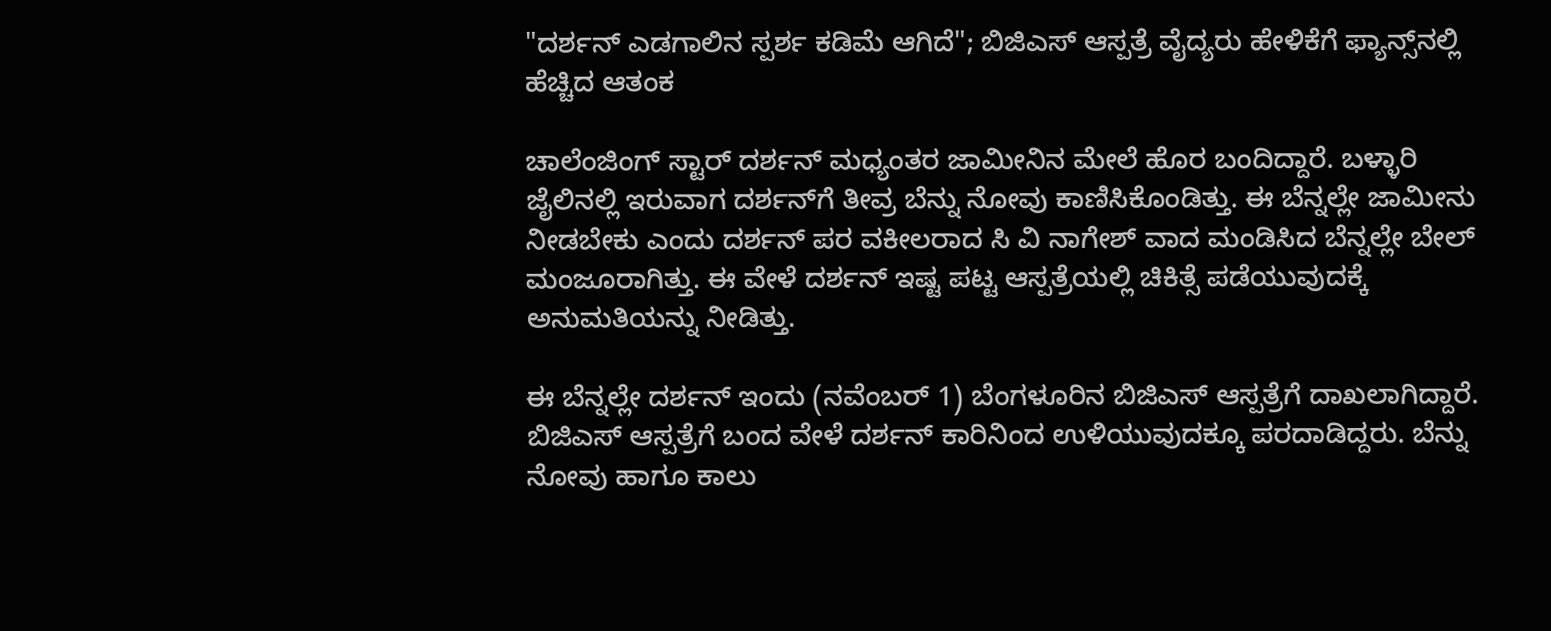"ದರ್ಶನ್ ಎಡಗಾಲಿನ ಸ್ಪರ್ಶ ಕಡಿಮೆ ಆಗಿದೆ"; ಬಿಜಿಎಸ್ ಆಸ್ಪತ್ರೆ ವೈದ್ಯರು ಹೇಳಿಕೆಗೆ ಫ್ಯಾನ್ಸ್‌ನಲ್ಲಿ ಹೆಚ್ಚಿದ ಆತಂಕ

ಚಾಲೆಂಜಿಂಗ್ ಸ್ಟಾರ್ ದರ್ಶನ್ ಮಧ್ಯಂತರ ಜಾಮೀನಿನ ಮೇಲೆ ಹೊರ ಬಂದಿದ್ದಾರೆ. ಬಳ್ಳಾರಿ ಜೈಲಿನಲ್ಲಿ ಇರುವಾಗ ದರ್ಶನ್‌ಗೆ ತೀವ್ರ ಬೆನ್ನು ನೋವು ಕಾಣಿಸಿಕೊಂಡಿತ್ತು. ಈ ಬೆನ್ನಲ್ಲೇ ಜಾಮೀನು ನೀಡಬೇಕು ಎಂದು ದರ್ಶನ್ ಪರ ವಕೀಲರಾದ ಸಿ ವಿ ನಾಗೇಶ್ ವಾದ ಮಂಡಿಸಿದ ಬೆನ್ನಲ್ಲೇ ಬೇಲ್ ಮಂಜೂರಾಗಿತ್ತು. ಈ ವೇಳೆ ದರ್ಶನ್ ಇಷ್ಟ ಪಟ್ಟ ಆಸ್ಪತ್ರೆಯಲ್ಲಿ ಚಿಕಿತ್ಸೆ ಪಡೆಯುವುದಕ್ಕೆ ಅನುಮತಿಯನ್ನು ನೀಡಿತ್ತು.

ಈ ಬೆನ್ನಲ್ಲೇ ದರ್ಶನ್ ಇಂದು (ನವೆಂಬರ್ 1) ಬೆಂಗಳೂರಿನ ಬಿಜಿಎಸ್ ಆಸ್ಪತ್ರೆಗೆ ದಾಖಲಾಗಿದ್ದಾರೆ. ಬಿಜಿಎಸ್ ಆಸ್ಪತ್ರೆಗೆ ಬಂದ ವೇಳೆ ದರ್ಶನ್ ಕಾರಿನಿಂದ ಉಳಿಯುವುದಕ್ಕೂ ಪರದಾಡಿದ್ದರು. ಬೆನ್ನು ನೋವು ಹಾಗೂ ಕಾಲು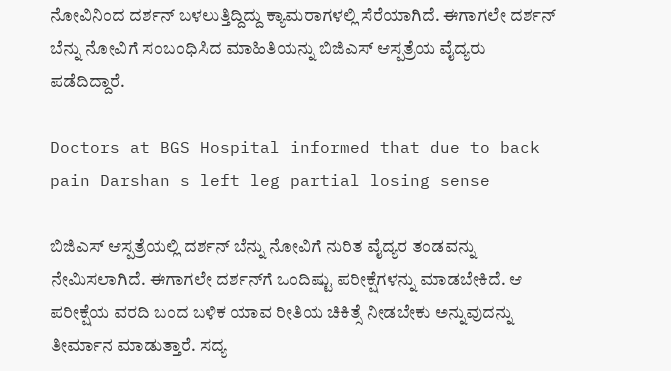ನೋವಿನಿಂದ ದರ್ಶನ್ ಬಳಲುತ್ತಿದ್ದಿದ್ದು ಕ್ಯಾಮರಾಗಳಲ್ಲಿ ಸೆರೆಯಾಗಿದೆ. ಈಗಾಗಲೇ ದರ್ಶನ್ ಬೆನ್ನು ನೋವಿಗೆ ಸಂಬಂಧಿಸಿದ ಮಾಹಿತಿಯನ್ನು ಬಿಜಿಎಸ್ ಆಸ್ಪತ್ರೆಯ ವೈದ್ಯರು ಪಡೆದಿದ್ದಾರೆ.

Doctors at BGS Hospital informed that due to back pain Darshan s left leg partial losing sense

ಬಿಜಿಎಸ್ ಆಸ್ಪತ್ರೆಯಲ್ಲಿ ದರ್ಶನ್ ಬೆನ್ನು ನೋವಿಗೆ ನುರಿತ ವೈದ್ಯರ ತಂಡವನ್ನು ನೇಮಿಸಲಾಗಿದೆ. ಈಗಾಗಲೇ ದರ್ಶನ್‌ಗೆ ಒಂದಿಷ್ಟು ಪರೀಕ್ಷೆಗಳನ್ನು ಮಾಡಬೇಕಿದೆ. ಆ ಪರೀಕ್ಷೆಯ ವರದಿ ಬಂದ ಬಳಿಕ ಯಾವ ರೀತಿಯ ಚಿಕಿತ್ಸೆ ನೀಡಬೇಕು ಅನ್ನುವುದನ್ನು ತೀರ್ಮಾನ ಮಾಡುತ್ತಾರೆ. ಸದ್ಯ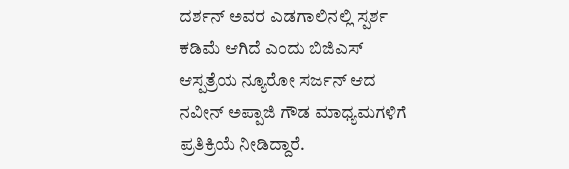ದರ್ಶನ್ ಅವರ ಎಡಗಾಲಿನಲ್ಲಿ ಸ್ಪರ್ಶ ಕಡಿಮೆ ಆಗಿದೆ ಎಂದು ಬಿಜಿಎಸ್ ಆಸ್ಪತ್ರೆಯ ನ್ಯೂರೋ ಸರ್ಜನ್ ಆದ ನವೀನ್ ಅಪ್ಪಾಜಿ ಗೌಡ ಮಾಧ್ಯಮಗಳಿಗೆ ಪ್ರತಿಕ್ರಿಯೆ ನೀಡಿದ್ದಾರೆ.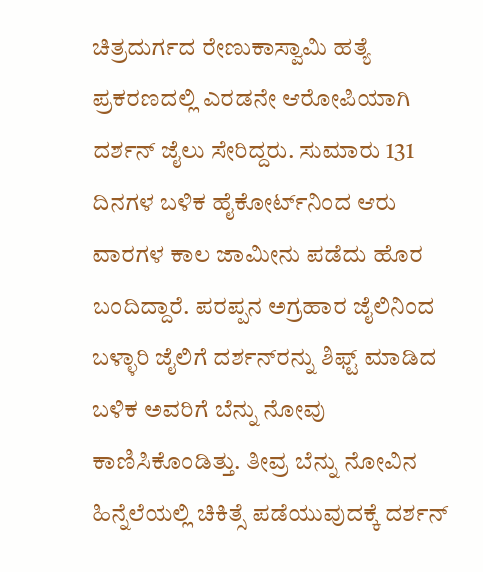ಚಿತ್ರದುರ್ಗದ ರೇಣುಕಾಸ್ವಾಮಿ ಹತ್ಯೆ ಪ್ರಕರಣದಲ್ಲಿ ಎರಡನೇ ಆರೋಪಿಯಾಗಿ ದರ್ಶನ್ ಜೈಲು ಸೇರಿದ್ದರು. ಸುಮಾರು 131 ದಿನಗಳ ಬಳಿಕ ಹೈಕೋರ್ಟ್‌ನಿಂದ ಆರು ವಾರಗಳ ಕಾಲ ಜಾಮೀನು ಪಡೆದು ಹೊರ ಬಂದಿದ್ದಾರೆ. ಪರಪ್ಪನ ಅಗ್ರಹಾರ ಜೈಲಿನಿಂದ ಬಳ್ಳಾರಿ ಜೈಲಿಗೆ ದರ್ಶನ್‌ರನ್ನು ಶಿಫ್ಟ್ ಮಾಡಿದ ಬಳಿಕ ಅವರಿಗೆ ಬೆನ್ನು ನೋವು ಕಾಣಿಸಿಕೊಂಡಿತ್ತು. ತೀವ್ರ ಬೆನ್ನು ನೋವಿನ ಹಿನ್ನೆಲೆಯಲ್ಲಿ ಚಿಕಿತ್ಸೆ ಪಡೆಯುವುದಕ್ಕೆ ದರ್ಶನ್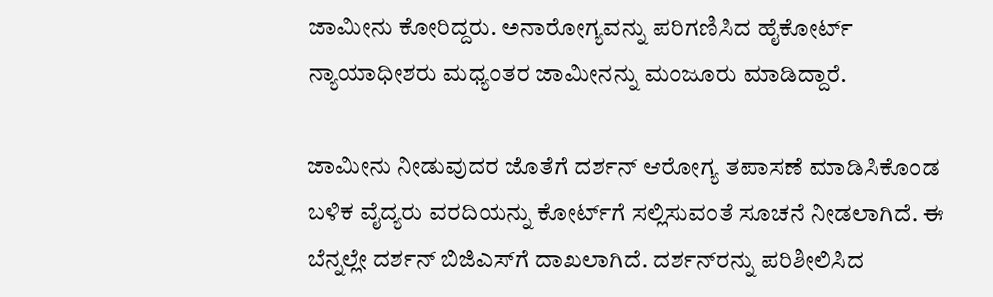ಜಾಮೀನು ಕೋರಿದ್ದರು. ಅನಾರೋಗ್ಯವನ್ನು ಪರಿಗಣಿಸಿದ ಹೈಕೋರ್ಟ್ ನ್ಯಾಯಾಧೀಶರು ಮಧ್ಯಂತರ ಜಾಮೀನನ್ನು ಮಂಜೂರು ಮಾಡಿದ್ದಾರೆ.

ಜಾಮೀನು ನೀಡುವುದರ ಜೊತೆಗೆ ದರ್ಶನ್ ಆರೋಗ್ಯ ತಪಾಸಣೆ ಮಾಡಿಸಿಕೊಂಡ ಬಳಿಕ ವೈದ್ಯರು ವರದಿಯನ್ನು ಕೋರ್ಟ್‌ಗೆ ಸಲ್ಲಿಸುವಂತೆ ಸೂಚನೆ ನೀಡಲಾಗಿದೆ. ಈ ಬೆನ್ನಲ್ಲೇ ದರ್ಶನ್ ಬಿಜಿಎಸ್‌ಗೆ ದಾಖಲಾಗಿದೆ. ದರ್ಶನ್‌ರನ್ನು ಪರಿಶೀಲಿಸಿದ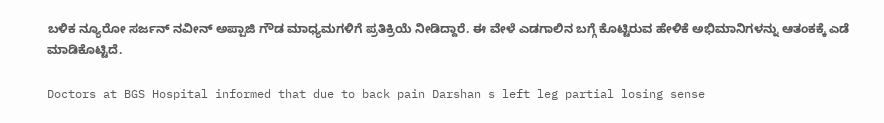ಬಳಿಕ ನ್ಯೂರೋ ಸರ್ಜನ್ ನವೀನ್ ಅಪ್ಪಾಜಿ ಗೌಡ ಮಾಧ್ಯಮಗಳಿಗೆ ಪ್ರತಿಕ್ರಿಯೆ ನೀಡಿದ್ದಾರೆ. ಈ ವೇಳೆ ಎಡಗಾಲಿನ ಬಗ್ಗೆ ಕೊಟ್ಟಿರುವ ಹೇಳಿಕೆ ಅಭಿಮಾನಿಗಳನ್ನು ಆತಂಕಕ್ಕೆ ಎಡೆ ಮಾಡಿಕೊಟ್ಟಿದೆ.

Doctors at BGS Hospital informed that due to back pain Darshan s left leg partial losing sense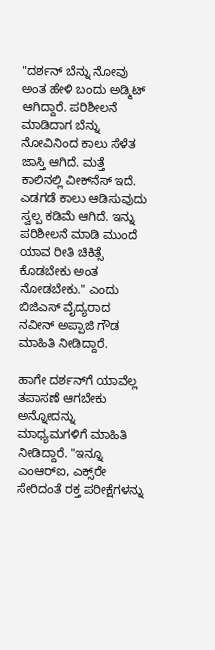"ದರ್ಶನ್ ಬೆನ್ನು ನೋವು ಅಂತ ಹೇಳಿ ಬಂದು ಅಡ್ಮಿಟ್ ಆಗಿದ್ದಾರೆ. ಪರಿಶೀಲನೆ ಮಾಡಿದಾಗ ಬೆನ್ನು ನೋವಿನಿಂದ ಕಾಲು ಸೆಳೆತ ಜಾಸ್ತಿ ಆಗಿದೆ. ಮತ್ತೆ ಕಾಲಿನಲ್ಲಿ ವೀಕ್‌ನೆಸ್ ಇದೆ. ಎಡಗಡೆ ಕಾಲು ಆಡಿಸುವುದು ಸ್ವಲ್ಪ ಕಡಿಮೆ ಆಗಿದೆ. ಇನ್ನು ಪರಿಶೀಲನೆ ಮಾಡಿ ಮುಂದೆ ಯಾವ ರೀತಿ ಚಿಕಿತ್ಸೆ ಕೊಡಬೇಕು ಅಂತ ನೋಡಬೇಕು." ಎಂದು ಬಿಜಿಎಸ್ ವೈದ್ಯರಾದ ನವೀನ್ ಅಪ್ಪಾಜಿ ಗೌಡ ಮಾಹಿತಿ ನೀಡಿದ್ದಾರೆ.

ಹಾಗೇ ದರ್ಶನ್‌ಗೆ ಯಾವೆಲ್ಲ ತಪಾಸಣೆ ಆಗಬೇಕು ಅನ್ನೋದನ್ನು ಮಾಧ್ಯಮಗಳಿಗೆ ಮಾಹಿತಿ ನೀಡಿದ್ದಾರೆ. "ಇನ್ನೂ ಎಂಆರ್‌ಐ, ಎಕ್ಸ್‌ರೇ ಸೇರಿದಂತೆ ರಕ್ತ ಪರೀಕ್ಷೆಗಳನ್ನು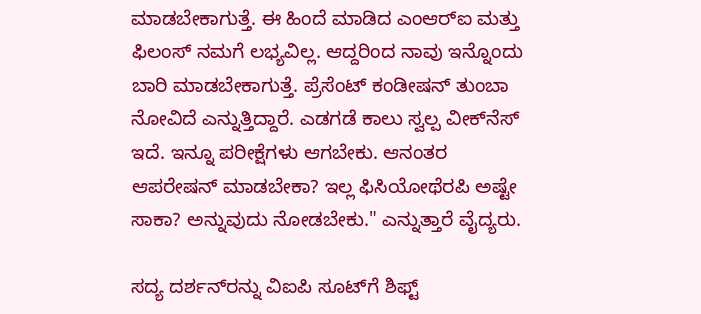ಮಾಡಬೇಕಾಗುತ್ತೆ. ಈ ಹಿಂದೆ ಮಾಡಿದ ಎಂಆರ್‌ಐ ಮತ್ತು ಫಿಲಂಸ್ ನಮಗೆ ಲಭ್ಯವಿಲ್ಲ. ಆದ್ದರಿಂದ ನಾವು ಇನ್ನೊಂದು ಬಾರಿ ಮಾಡಬೇಕಾಗುತ್ತೆ. ಪ್ರೆಸೆಂಟ್ ಕಂಡೀಷನ್ ತುಂಬಾ ನೋವಿದೆ ಎನ್ನುತ್ತಿದ್ದಾರೆ. ಎಡಗಡೆ ಕಾಲು ಸ್ವಲ್ಪ ವೀಕ್‌ನೆಸ್ ಇದೆ. ಇನ್ನೂ ಪರೀಕ್ಷೆಗಳು ಆಗಬೇಕು. ಆನಂತರ ಆಪರೇಷನ್ ಮಾಡಬೇಕಾ? ಇಲ್ಲ ಫಿಸಿಯೋಥೆರಪಿ ಅಷ್ಟೇ ಸಾಕಾ? ಅನ್ನುವುದು ನೋಡಬೇಕು." ಎನ್ನುತ್ತಾರೆ ವೈದ್ಯರು.

ಸದ್ಯ ದರ್ಶನ್‌ರನ್ನು ವಿಐಪಿ ಸೂಟ್‌ಗೆ ಶಿಫ್ಟ್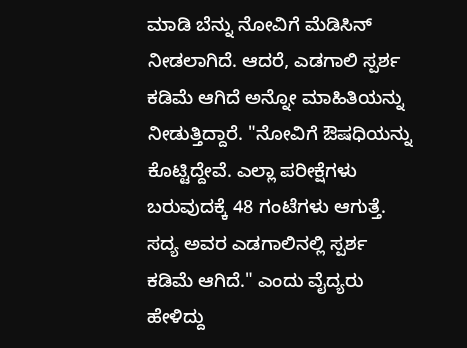ಮಾಡಿ ಬೆನ್ನು ನೋವಿಗೆ ಮೆಡಿಸಿನ್ ನೀಡಲಾಗಿದೆ. ಆದರೆ, ಎಡಗಾಲಿ ಸ್ಪರ್ಶ ಕಡಿಮೆ ಆಗಿದೆ ಅನ್ನೋ ಮಾಹಿತಿಯನ್ನು ನೀಡುತ್ತಿದ್ದಾರೆ. "ನೋವಿಗೆ ಔಷಧಿಯನ್ನು ಕೊಟ್ಟಿದ್ದೇವೆ. ಎಲ್ಲಾ ಪರೀಕ್ಷೆಗಳು ಬರುವುದಕ್ಕೆ 48 ಗಂಟೆಗಳು ಆಗುತ್ತೆ. ಸದ್ಯ ಅವರ ಎಡಗಾಲಿನಲ್ಲಿ ಸ್ಪರ್ಶ ಕಡಿಮೆ ಆಗಿದೆ." ಎಂದು ವೈದ್ಯರು ಹೇಳಿದ್ದು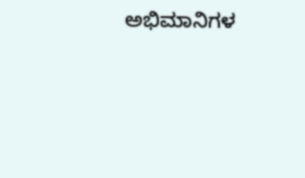ಅಭಿಮಾನಿಗಳ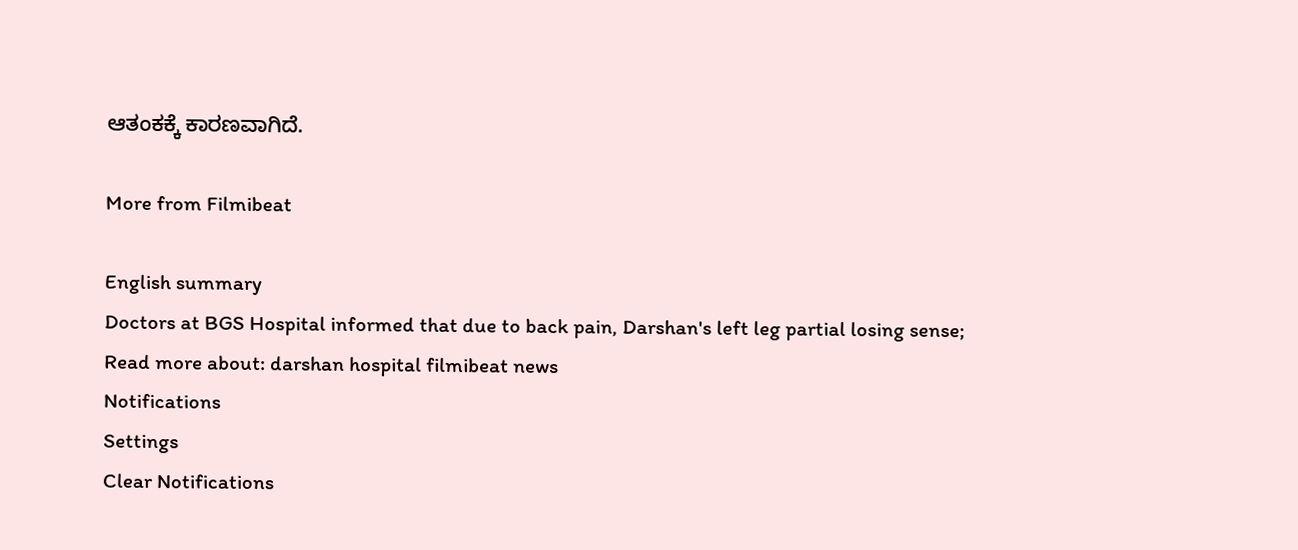ಆತಂಕಕ್ಕೆ ಕಾರಣವಾಗಿದೆ.

More from Filmibeat

English summary
Doctors at BGS Hospital informed that due to back pain, Darshan's left leg partial losing sense;
Read more about: darshan hospital filmibeat news
Notifications
Settings
Clear Notifications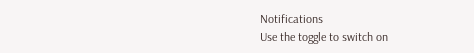Notifications
Use the toggle to switch on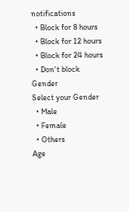notifications
  • Block for 8 hours
  • Block for 12 hours
  • Block for 24 hours
  • Don't block
Gender
Select your Gender
  • Male
  • Female
  • Others
Age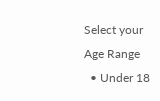Select your Age Range
  • Under 18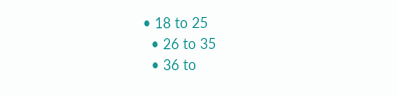• 18 to 25
  • 26 to 35
  • 36 to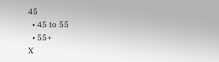45
  • 45 to 55
  • 55+
X